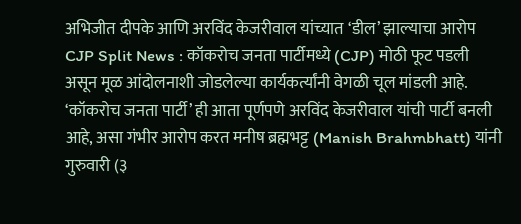अभिजीत दीपके आणि अरविंद केजरीवाल यांच्यात ‘डील’ झाल्याचा आरोप
CJP Split News : कॉकरोच जनता पार्टीमध्ये (CJP) मोठी फूट पडली असून मूळ आंदोलनाशी जोडलेल्या कार्यकर्त्यांनी वेगळी चूल मांडली आहे. ‘कॉकरोच जनता पार्टी’ ही आता पूर्णपणे अरविंद केजरीवाल यांची पार्टी बनली आहे, असा गंभीर आरोप करत मनीष ब्रह्मभट्ट (Manish Brahmbhatt) यांनी गुरुवारी (३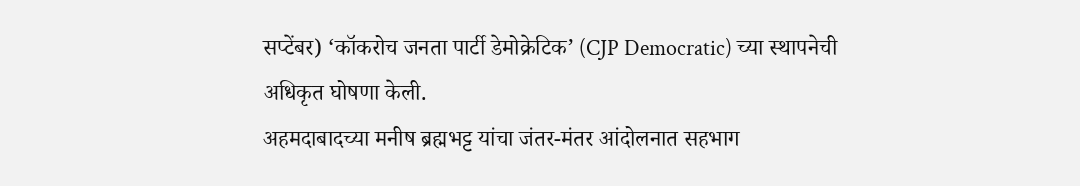सप्टेंबर) ‘कॉकरोच जनता पार्टी डेमोक्रेटिक’ (CJP Democratic) च्या स्थापनेची अधिकृत घोषणा केली.
अहमदाबादच्या मनीष ब्रह्मभट्ट यांचा जंतर-मंतर आंदोलनात सहभाग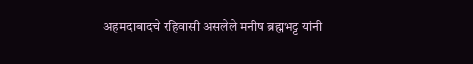अहमदाबादचे रहिवासी असलेले मनीष ब्रह्मभट्ट यांनी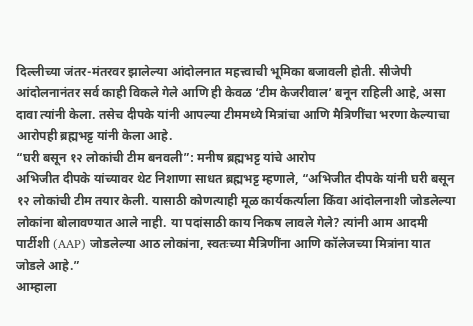दिल्लीच्या जंतर-मंतरवर झालेल्या आंदोलनात महत्त्वाची भूमिका बजावली होती. सीजेपी आंदोलनानंतर सर्व काही विकले गेले आणि ही केवळ ‘टीम केजरीवाल’ बनून राहिली आहे, असा दावा त्यांनी केला. तसेच दीपके यांनी आपल्या टीममध्ये मित्रांचा आणि मैत्रिणींचा भरणा केल्याचा आरोपही ब्रह्मभट्ट यांनी केला आहे.
“घरी बसून १२ लोकांची टीम बनवली”: मनीष ब्रह्मभट्ट यांचे आरोप
अभिजीत दीपके यांच्यावर थेट निशाणा साधत ब्रह्मभट्ट म्हणाले, “अभिजीत दीपके यांनी घरी बसून १२ लोकांची टीम तयार केली. यासाठी कोणत्याही मूळ कार्यकर्त्याला किंवा आंदोलनाशी जोडलेल्या लोकांना बोलावण्यात आले नाही. या पदांसाठी काय निकष लावले गेले? त्यांनी आम आदमी पार्टीशी (AAP) जोडलेल्या आठ लोकांना, स्वतःच्या मैत्रिणींना आणि कॉलेजच्या मित्रांना यात जोडले आहे.”
आम्हाला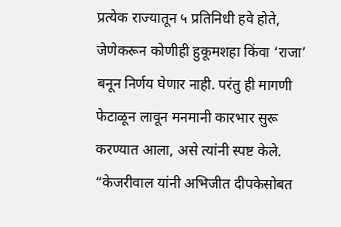प्रत्येक राज्यातून ५ प्रतिनिधी हवे होते, जेणेकरून कोणीही हुकूमशहा किंवा ‘राजा’ बनून निर्णय घेणार नाही. परंतु ही मागणी फेटाळून लावून मनमानी कारभार सुरू करण्यात आला, असे त्यांनी स्पष्ट केले.
“केजरीवाल यांनी अभिजीत दीपकेसोबत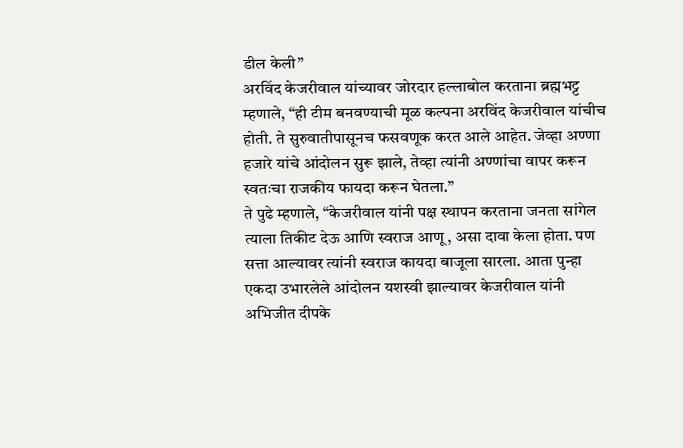डील केली”
अरविंद केजरीवाल यांच्यावर जोरदार हल्लाबोल करताना ब्रह्मभट्ट म्हणाले, “ही टीम बनवण्याची मूळ कल्पना अरविंद केजरीवाल यांचीच होती. ते सुरुवातीपासूनच फसवणूक करत आले आहेत. जेव्हा अण्णा हजारे यांचे आंदोलन सुरू झाले, तेव्हा त्यांनी अण्णांचा वापर करून स्वतःचा राजकीय फायदा करून घेतला.”
ते पुढे म्हणाले, “केजरीवाल यांनी पक्ष स्थापन करताना जनता सांगेल त्याला तिकीट देऊ आणि स्वराज आणू, असा दावा केला होता. पण सत्ता आल्यावर त्यांनी स्वराज कायदा बाजूला सारला. आता पुन्हा एकदा उभारलेले आंदोलन यशस्वी झाल्यावर केजरीवाल यांनी अभिजीत दीपके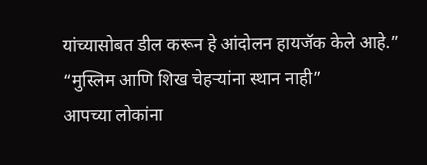यांच्यासोबत डील करून हे आंदोलन हायजॅक केले आहे.”
“मुस्लिम आणि शिख चेहऱ्यांना स्थान नाही”
आपच्या लोकांना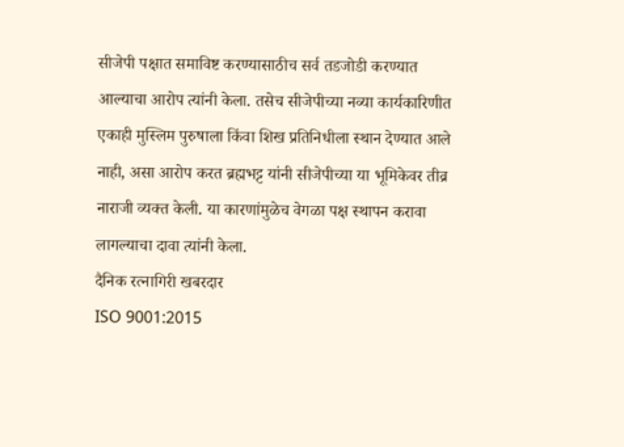सीजेपी पक्षात समाविष्ट करण्यासाठीच सर्व तडजोडी करण्यात आल्याचा आरोप त्यांनी केला. तसेच सीजेपीच्या नव्या कार्यकारिणीत एकाही मुस्लिम पुरुषाला किंवा शिख प्रतिनिधीला स्थान देण्यात आले नाही, असा आरोप करत ब्रह्मभट्ट यांनी सीजेपीच्या या भूमिकेवर तीव्र नाराजी व्यक्त केली. या कारणांमुळेच वेगळा पक्ष स्थापन करावा लागल्याचा दावा त्यांनी केला.
दैनिक रत्नागिरी खबरदार
ISO 9001:2015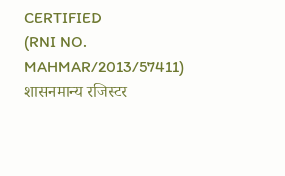CERTIFIED
(RNI NO. MAHMAR/2013/57411)
शासनमान्य रजिस्टर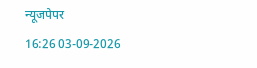न्यूजपेपर
16:26 03-09-2026